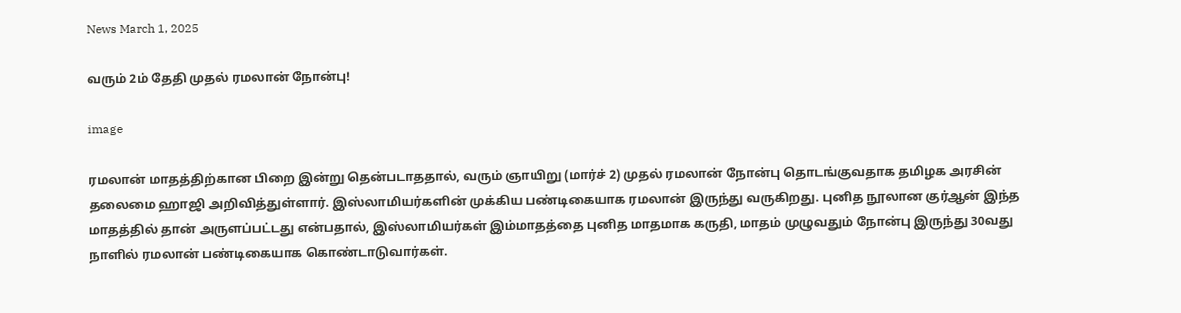News March 1, 2025

வரும் 2ம் தேதி முதல் ரமலான் நோன்பு!

image

ரமலான் மாதத்திற்கான பிறை இன்று தென்படாததால், வரும் ஞாயிறு (மார்ச் 2) முதல் ரமலான் நோன்பு தொடங்குவதாக தமிழக அரசின் தலைமை ஹாஜி அறிவித்துள்ளார். இஸ்லாமியர்களின் முக்கிய பண்டிகையாக ரமலான் இருந்து வருகிறது. புனித நூலான குர்ஆன் இந்த மாதத்தில் தான் அருளப்பட்டது என்பதால், இஸ்லாமியர்கள் இம்மாதத்தை புனித மாதமாக கருதி, மாதம் முழுவதும் நோன்பு இருந்து 30வது நாளில் ரமலான் பண்டிகையாக கொண்டாடுவார்கள்.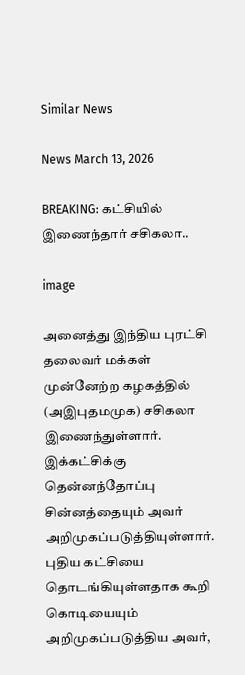Similar News

News March 13, 2026

BREAKING: கட்சியில் இணைந்தார் சசிகலா..

image

அனைத்து இந்திய புரட்சி தலைவர் மக்கள் முன்னேற்ற கழகத்தில் (அஇபுதமமுக) சசிகலா இணைந்துள்ளார். இக்கட்சிக்கு தென்னந்தோப்பு சின்னத்தையும் அவர் அறிமுகப்படுத்தியுள்ளார். புதிய கட்சியை தொடங்கியுள்ளதாக கூறி கொடியையும் அறிமுகப்படுத்திய அவர்,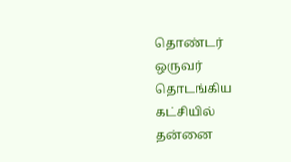தொண்டர் ஒருவர் தொடங்கிய கட்சியில் தன்னை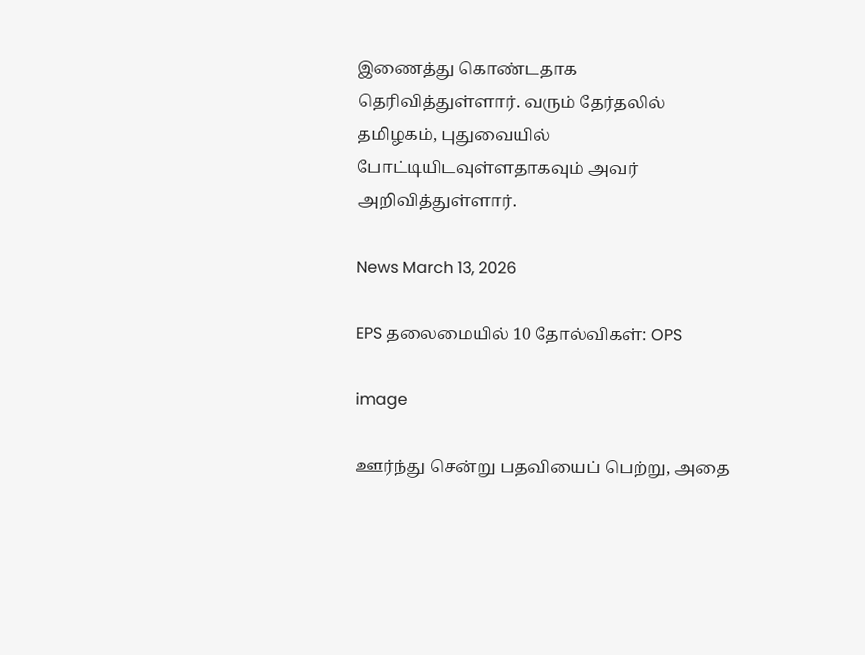இணைத்து கொண்டதாக தெரிவித்துள்ளார். வரும் தேர்தலில் தமிழகம், புதுவையில் போட்டியிடவுள்ளதாகவும் அவர் அறிவித்துள்ளார்.

News March 13, 2026

EPS தலைமையில் 10 தோல்விகள்: OPS

image

ஊர்ந்து சென்று பதவியைப் பெற்று, அதை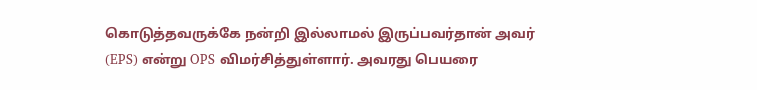கொடுத்தவருக்கே நன்றி இல்லாமல் இருப்பவர்தான் அவர் (EPS) என்று OPS விமர்சித்துள்ளார். அவரது பெயரை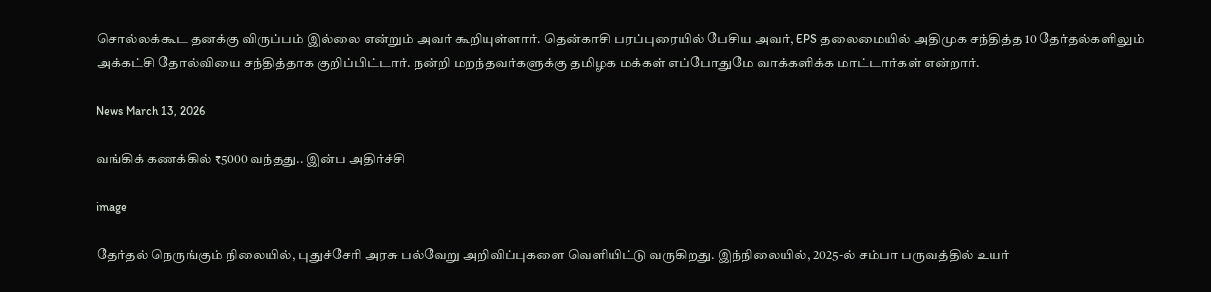சொல்லக்கூட தனக்கு விருப்பம் இல்லை என்றும் அவர் கூறியுள்ளார். தென்காசி பரப்புரையில் பேசிய அவர், EPS தலைமையில் அதிமுக சந்தித்த 10 தேர்தல்களிலும் அக்கட்சி தோல்வியை சந்தித்தாக குறிப்பிட்டார். நன்றி மறந்தவர்களுக்கு தமிழக மக்கள் எப்போதுமே வாக்களிக்க மாட்டார்கள் என்றார்.

News March 13, 2026

வங்கிக் கணக்கில் ₹5000 வந்தது.. இன்ப அதிர்ச்சி

image

தேர்தல் நெருங்கும் நிலையில், புதுச்சேரி அரசு பல்வேறு அறிவிப்புகளை வெளியிட்டு வருகிறது. இந்நிலையில், 2025-ல் சம்பா பருவத்தில் உயர்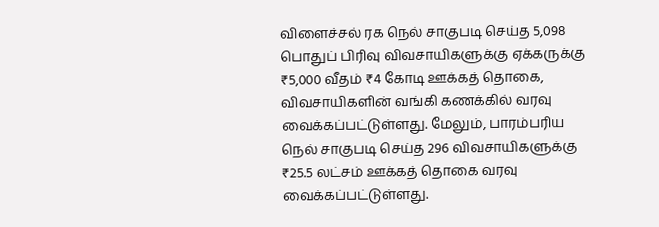விளைச்சல் ரக நெல் சாகுபடி செய்த 5,098 பொதுப் பிரிவு விவசாயிகளுக்கு ஏக்கருக்கு ₹5,000 வீதம் ₹4 கோடி ஊக்கத் தொகை, விவசாயிகளின் வங்கி கணக்கில் வரவு வைக்கப்பட்டுள்ளது. மேலும், பாரம்பரிய நெல் சாகுபடி செய்த 296 விவசாயிகளுக்கு ₹25.5 லட்சம் ஊக்கத் தொகை வரவு வைக்கப்பட்டுள்ளது.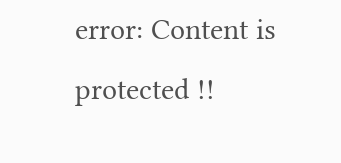error: Content is protected !!